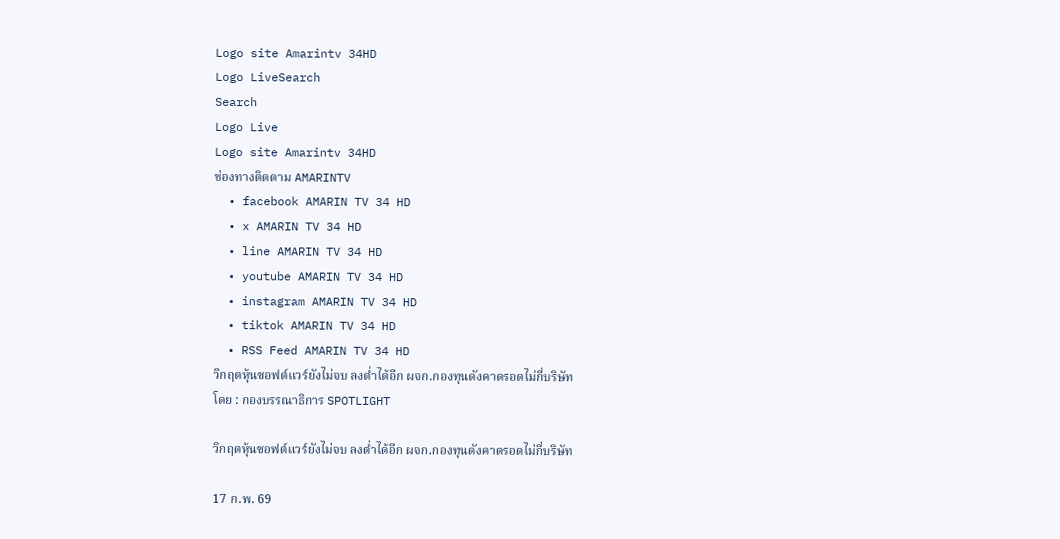Logo site Amarintv 34HD
Logo LiveSearch
Search
Logo Live
Logo site Amarintv 34HD
ช่องทางติดตาม AMARINTV
  • facebook AMARIN TV 34 HD
  • x AMARIN TV 34 HD
  • line AMARIN TV 34 HD
  • youtube AMARIN TV 34 HD
  • instagram AMARIN TV 34 HD
  • tiktok AMARIN TV 34 HD
  • RSS Feed AMARIN TV 34 HD
วิกฤตหุ้นซอฟต์แวร์ยังไม่จบ ลงต่ำได้อีก ผจก.กองทุนดังคาดรอดไม่กี่บริษัท
โดย : กองบรรณาธิการ SPOTLIGHT

วิกฤตหุ้นซอฟต์แวร์ยังไม่จบ ลงต่ำได้อีก ผจก.กองทุนดังคาดรอดไม่กี่บริษัท

17 ก.พ. 69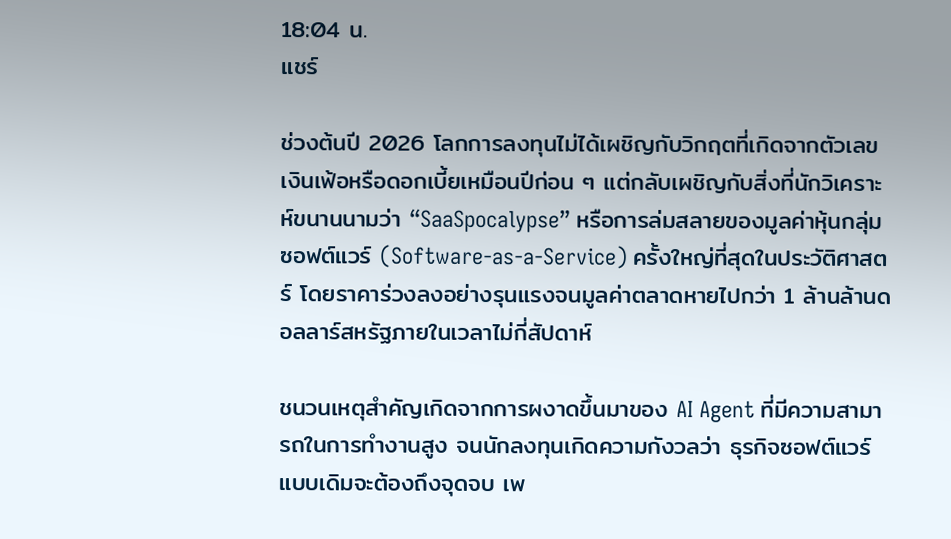18:04 น.
แชร์

ช่วงต้นปี 2026 โลกการลงทุนไม่ได้เผชิญกับวิกฤตที่เกิดจากตัวเลขเงินเฟ้อหรือดอกเบี้ยเหมือนปีก่อน ๆ แต่กลับเผชิญกับสิ่งที่นักวิเคราะห์ขนานนามว่า “SaaSpocalypse” หรือการล่มสลายของมูลค่าหุ้นกลุ่มซอฟต์แวร์ (Software-as-a-Service) ครั้งใหญ่ที่สุดในประวัติศาสตร์ โดยราคาร่วงลงอย่างรุนแรงจนมูลค่าตลาดหายไปกว่า 1 ล้านล้านดอลลาร์สหรัฐภายในเวลาไม่กี่สัปดาห์

ชนวนเหตุสำคัญเกิดจากการผงาดขึ้นมาของ AI Agent ที่มีความสามารถในการทำงานสูง จนนักลงทุนเกิดความกังวลว่า ธุรกิจซอฟต์แวร์แบบเดิมจะต้องถึงจุดจบ เพ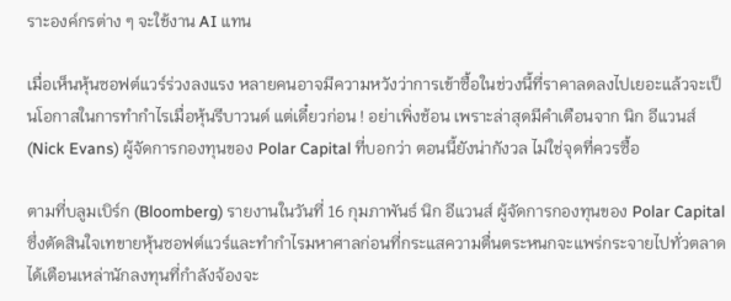ราะองค์กรต่าง ๆ จะใช้งาน AI แทน

เมื่อเห็นหุ้นซอฟต์แวร์ร่วงลงแรง หลายคนอาจมีความหวังว่าการเข้าซื้อในช่วงนี้ที่ราคาลดลงไปเยอะแล้วจะเป็นโอกาสในการทำกำไรเมื่อหุ้นรีบาวนด์ แต่เดี๋ยวก่อน ! อย่าเพิ่งช้อน เพราะล่าสุดมีคำเตือนจาก นิก อีแวนส์ (Nick Evans) ผู้จัดการกองทุนของ Polar Capital ที่บอกว่า ตอนนี้ยังน่ากังวล ไม่ใช่จุดที่ควรซื้อ

ตามที่บลูมเบิร์ก (Bloomberg) รายงานในวันที่ 16 กุมภาพันธ์ นิก อีแวนส์ ผู้จัดการกองทุนของ Polar Capital ซึ่งตัดสินใจเทขายหุ้นซอฟต์แวร์และทำกำไรมหาศาลก่อนที่กระแสความตื่นตระหนกจะแพร่กระจายไปทั่วตลาด ได้เตือนเหล่านักลงทุนที่กำลังจ้องจะ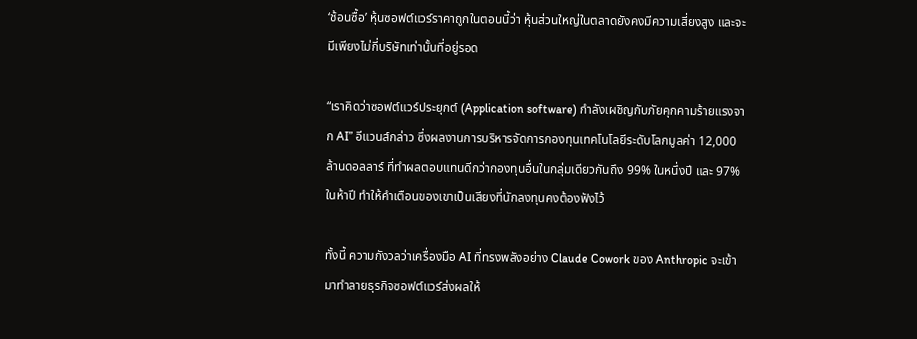‘ช้อนซื้อ’ หุ้นซอฟต์แวร์ราคาถูกในตอนนี้ว่า หุ้นส่วนใหญ่ในตลาดยังคงมีความเสี่ยงสูง และจะมีเพียงไม่กี่บริษัทเท่านั้นที่อยู่รอด

“เราคิดว่าซอฟต์แวร์ประยุกต์ (Application software) กำลังเผชิญกับภัยคุกคามร้ายแรงจาก AI” อีแวนส์กล่าว ซึ่งผลงานการบริหารจัดการกองทุนเทคโนโลยีระดับโลกมูลค่า 12,000 ล้านดอลลาร์ ที่ทำผลตอบแทนดีกว่ากองทุนอื่นในกลุ่มเดียวกันถึง 99% ในหนึ่งปี และ 97% ในห้าปี ทำให้คำเตือนของเขาเป็นเสียงที่นักลงทุนคงต้องฟังไว้

ทั้งนี้ ความกังวลว่าเครื่องมือ AI ที่ทรงพลังอย่าง Claude Cowork ของ Anthropic จะเข้ามาทำลายธุรกิจซอฟต์แวร์ส่งผลให้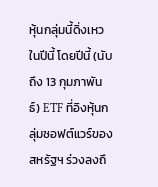หุ้นกลุ่มนี้ดิ่งเหวในปีนี้ โดยปีนี้ (นับถึง 13 กุมภาพันธ์) ETF ที่อิงหุ้นกลุ่มซอฟต์แวร์ของสหรัฐฯ ร่วงลงถึ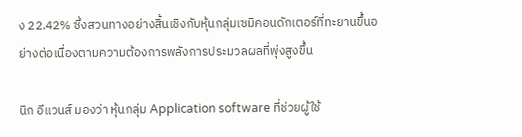ง 22.42% ซึ่งสวนทางอย่างสิ้นเชิงกับหุ้นกลุ่มเซมิคอนดักเตอร์ที่ทะยานขึ้นอย่างต่อเนื่องตามความต้องการพลังการประมวลผลที่พุ่งสูงขึ้น

นิก อีแวนส์ มองว่า หุ้นกลุ่ม Application software ที่ช่วยผู้ใช้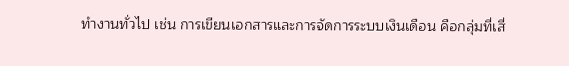ทำงานทั่วไป เช่น การเขียนเอกสารและการจัดการระบบเงินเดือน คือกลุ่มที่เสี่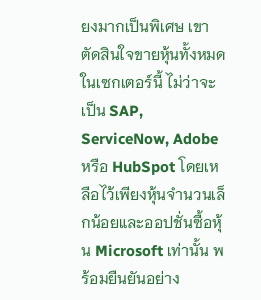ยงมากเป็นพิเศษ เขาตัดสินใจขายหุ้นทั้งหมดในเซกเตอร์นี้ ไม่ว่าจะเป็น SAP, ServiceNow, Adobe หรือ HubSpot โดยเหลือไว้เพียงหุ้นจำนวนเล็กน้อยและออปชั่นซื้อหุ้น Microsoft เท่านั้น พร้อมยืนยันอย่าง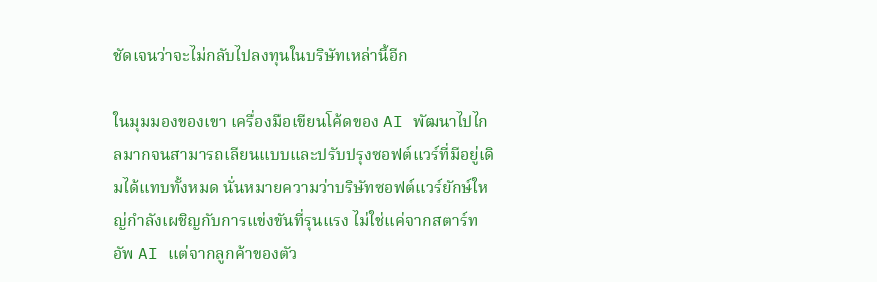ชัดเจนว่าจะไม่กลับไปลงทุนในบริษัทเหล่านี้อีก

ในมุมมองของเขา เครื่องมือเขียนโค้ดของ AI พัฒนาไปไกลมากจนสามารถเลียนแบบและปรับปรุงซอฟต์แวร์ที่มีอยู่เดิมได้แทบทั้งหมด นั่นหมายความว่าบริษัทซอฟต์แวร์ยักษ์ใหญ่กำลังเผชิญกับการแข่งขันที่รุนแรง ไม่ใช่แค่จากสตาร์ทอัพ AI แต่จากลูกค้าของตัว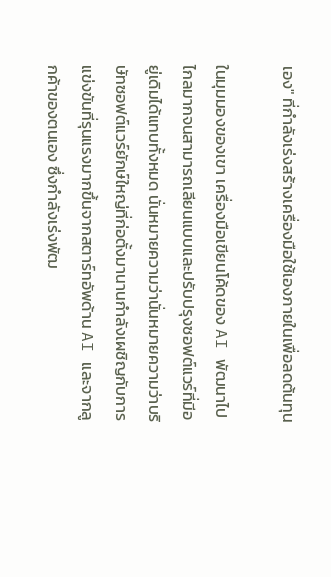เอง" ที่กำลังเร่งสร้างเครื่องมือใช้เองภายในเพื่อลดต้นทุน

ในมุมมองของเขา เครื่องมือเขียนโค้ดของ AI พัฒนาไปไกลมากจนสามารถเลียนแบบและปรับปรุงซอฟต์แวร์ที่มีอยู่เดิมได้แทบทั้งหมด นั่นหมายความว่านั่นหมายความว่าบริษัทซอฟต์แวร์ยักษ์ใหญ่ที่ก่อตั้งมานานกำลังเผชิญกับการแข่งขันที่รุนแรงมากขึ้นจากสตาร์ทอัพด้าน AI และจากลูกค้าของตนเอง ซึ่งกำลังเร่งพัฒ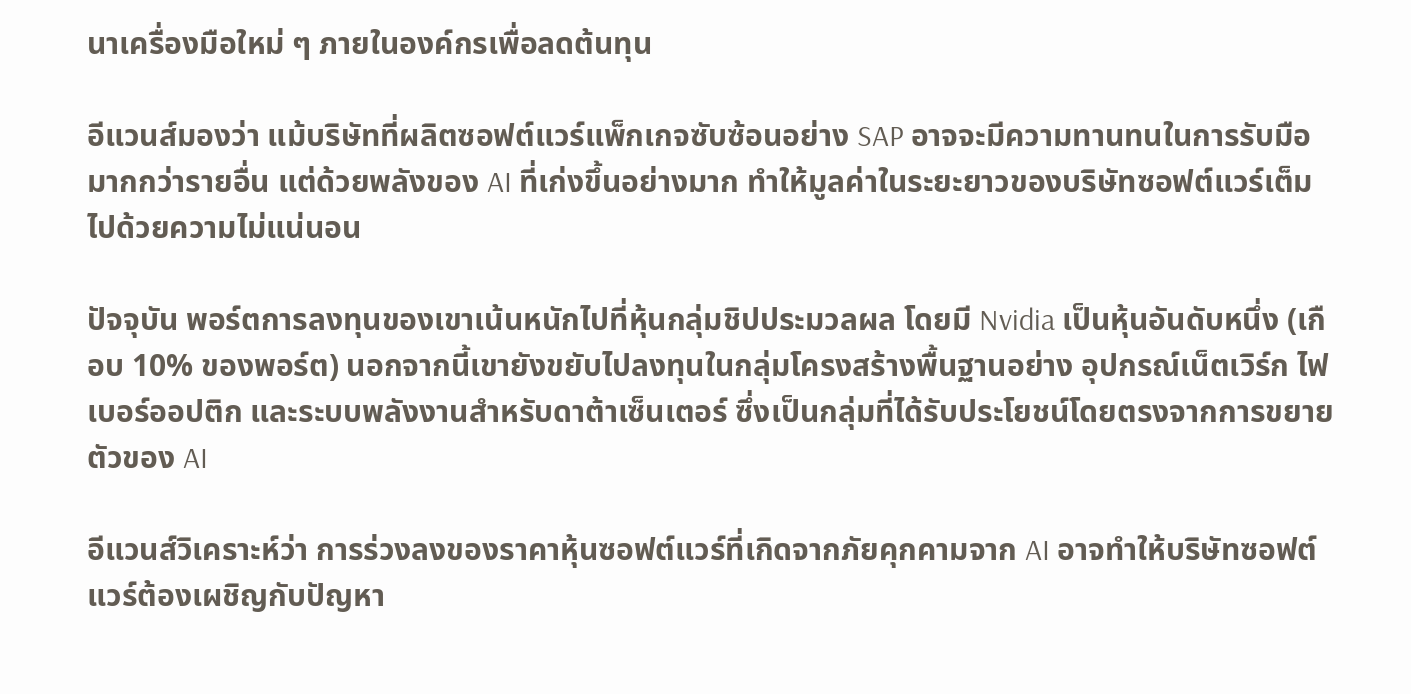นาเครื่องมือใหม่ ๆ ภายในองค์กรเพื่อลดต้นทุน

อีแวนส์มองว่า แม้บริษัทที่ผลิตซอฟต์แวร์แพ็กเกจซับซ้อนอย่าง SAP อาจจะมีความทานทนในการรับมือมากกว่ารายอื่น แต่ด้วยพลังของ AI ที่เก่งขึ้นอย่างมาก ทำให้มูลค่าในระยะยาวของบริษัทซอฟต์แวร์เต็มไปด้วยความไม่แน่นอน

ปัจจุบัน พอร์ตการลงทุนของเขาเน้นหนักไปที่หุ้นกลุ่มชิปประมวลผล โดยมี Nvidia เป็นหุ้นอันดับหนึ่ง (เกือบ 10% ของพอร์ต) นอกจากนี้เขายังขยับไปลงทุนในกลุ่มโครงสร้างพื้นฐานอย่าง อุปกรณ์เน็ตเวิร์ก ไฟเบอร์ออปติก และระบบพลังงานสำหรับดาต้าเซ็นเตอร์ ซึ่งเป็นกลุ่มที่ได้รับประโยชน์โดยตรงจากการขยายตัวของ AI

อีแวนส์วิเคราะห์ว่า การร่วงลงของราคาหุ้นซอฟต์แวร์ที่เกิดจากภัยคุกคามจาก AI อาจทำให้บริษัทซอฟต์แวร์ต้องเผชิญกับปัญหา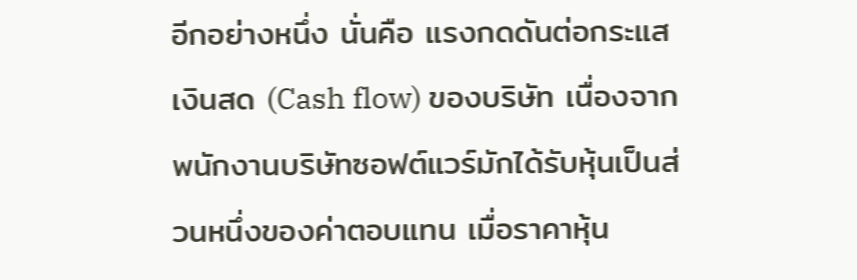อีกอย่างหนึ่ง นั่นคือ แรงกดดันต่อกระแสเงินสด (Cash flow) ของบริษัท เนื่องจากพนักงานบริษัทซอฟต์แวร์มักได้รับหุ้นเป็นส่วนหนึ่งของค่าตอบแทน เมื่อราคาหุ้น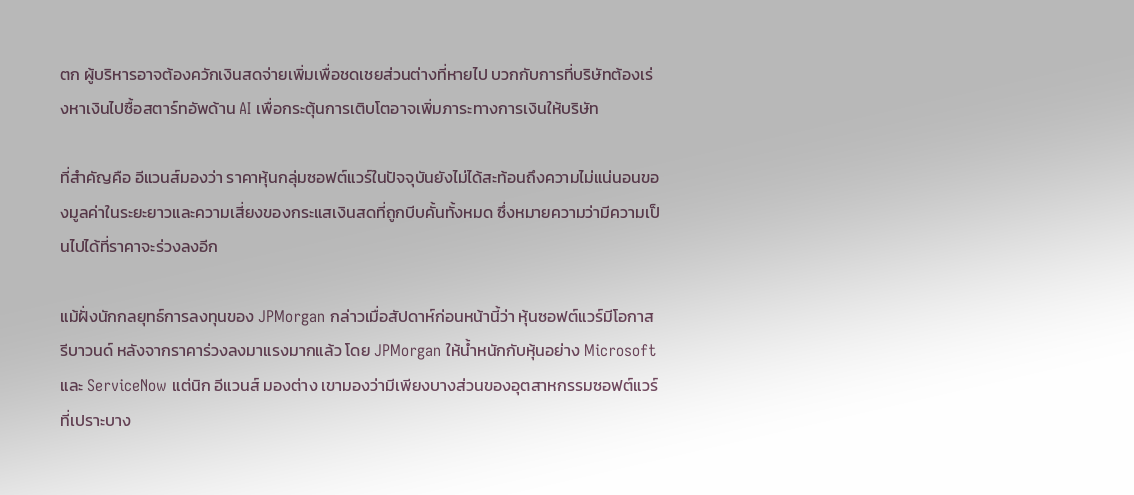ตก ผู้บริหารอาจต้องควักเงินสดจ่ายเพิ่มเพื่อชดเชยส่วนต่างที่หายไป บวกกับการที่บริษัทต้องเร่งหาเงินไปซื้อสตาร์ทอัพด้าน AI เพื่อกระตุ้นการเติบโตอาจเพิ่มภาระทางการเงินให้บริษัท

ที่สำคัญคือ อีแวนส์มองว่า ราคาหุ้นกลุ่มซอฟต์แวร์ในปัจจุบันยังไม่ได้สะท้อนถึงความไม่แน่นอนของมูลค่าในระยะยาวและความเสี่ยงของกระแสเงินสดที่ถูกบีบคั้นทั้งหมด ซึ่งหมายความว่ามีความเป็นไปได้ที่ราคาจะร่วงลงอีก

แม้ฝั่งนักกลยุทธ์การลงทุนของ JPMorgan กล่าวเมื่อสัปดาห์ก่อนหน้านี้ว่า หุ้นซอฟต์แวร์มีโอกาสรีบาวนด์ หลังจากราคาร่วงลงมาแรงมากแล้ว โดย JPMorgan ให้น้ำหนักกับหุ้นอย่าง Microsoft และ ServiceNow แต่นิก อีแวนส์ มองต่าง เขามองว่ามีเพียงบางส่วนของอุตสาหกรรมซอฟต์แวร์ที่เปราะบาง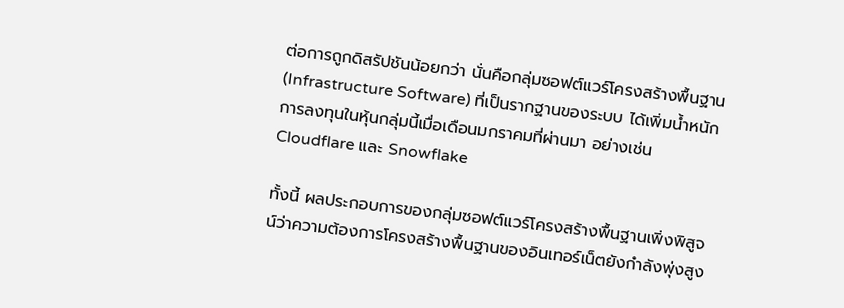ต่อการถูกดิสรัปชันน้อยกว่า นั่นคือกลุ่มซอฟต์แวร์โครงสร้างพื้นฐาน (Infrastructure Software) ที่เป็นรากฐานของระบบ ได้เพิ่มน้ำหนักการลงทุนในหุ้นกลุ่มนี้เมื่อเดือนมกราคมที่ผ่านมา อย่างเช่น Cloudflare และ Snowflake

ทั้งนี้ ผลประกอบการของกลุ่มซอฟต์แวร์โครงสร้างพื้นฐานเพิ่งพิสูจน์ว่าความต้องการโครงสร้างพื้นฐานของอินเทอร์เน็ตยังกำลังพุ่งสูง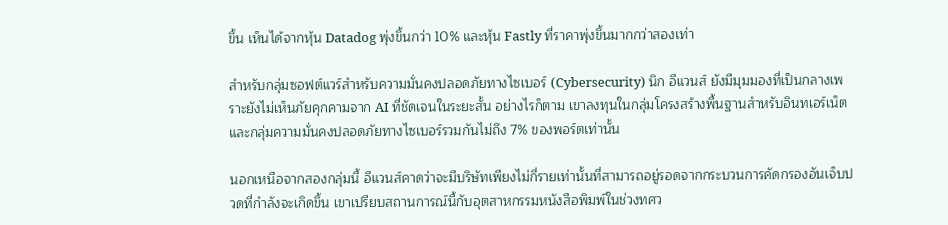ขึ้น เห็นได้จากหุ้น Datadog พุ่งขึ้นกว่า 10% และหุ้น Fastly ที่ราคาพุ่งขึ้นมากกว่าสองเท่า

สำหรับกลุ่มซอฟต์แวร์สำหรับความมั่นคงปลอดภัยทางไซเบอร์ (Cybersecurity) นิก อีแวนส์ ยังมีมุมมองที่เป็นกลางเพราะยังไม่เห็นภัยคุกคามจาก AI ที่ชัดเจนในระยะสั้น อย่างไรก็ตาม เขาลงทุนในกลุ่มโครงสร้างพื้นฐานสำหรับอินทเอร์เน็ตและกลุ่มความมั่นคงปลอดภัยทางไซเบอร์รวมกันไม่ถึง 7% ของพอร์ตเท่านั้น

นอกเหนือจากสองกลุ่มนี้ อีแวนส์คาดว่าจะมีบริษัทเพียงไม่กี่รายเท่านั้นที่สามารถอยู่รอดจากกระบวนการคัดกรองอันเจ็บปวดที่กำลังจะเกิดขึ้น เขาเปรียบสถานการณ์นี้กับอุตสาหกรรมหนังสือพิมพ์ในช่วงทศว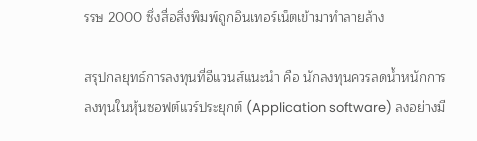รรษ 2000 ซึ่งสื่อสิ่งพิมพ์ถูกอินเทอร์เน็ตเข้ามาทำลายล้าง

สรุปกลยุทธ์การลงทุนที่อีแวนส์แนะนำ คือ นักลงทุนควรลดน้ำหนักการลงทุนในหุ้นซอฟต์แวร์ประยุกต์ (Application software) ลงอย่างมี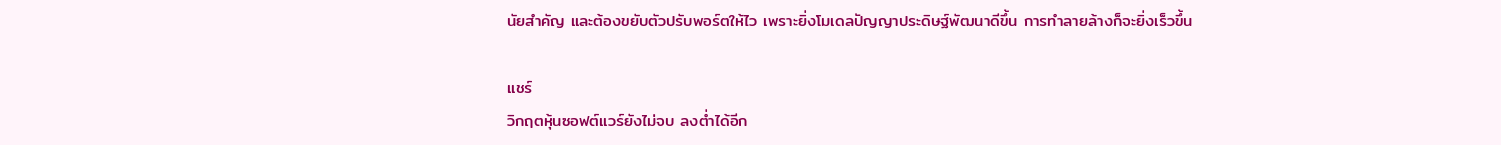นัยสำคัญ และต้องขยับตัวปรับพอร์ตให้ไว เพราะยิ่งโมเดลปัญญาประดิษฐ์พัฒนาดีขึ้น การทำลายล้างก็จะยิ่งเร็วขึ้น

แชร์
วิกฤตหุ้นซอฟต์แวร์ยังไม่จบ ลงต่ำได้อีก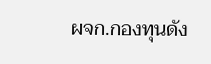ผจก.กองทุนดัง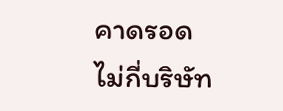คาดรอดไม่กี่บริษัท